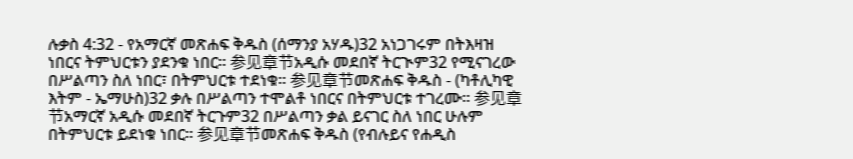ሉቃስ 4:32 - የአማርኛ መጽሐፍ ቅዱስ (ሰማንያ አሃዱ)32 አነጋገሩም በትእዛዝ ነበርና ትምህርቱን ያደንቁ ነበር። 参见章节አዲሱ መደበኛ ትርጒም32 የሚናገረው በሥልጣን ስለ ነበር፣ በትምህርቱ ተደነቁ። 参见章节መጽሐፍ ቅዱስ - (ካቶሊካዊ እትም - ኤማሁስ)32 ቃሉ በሥልጣን ተሞልቶ ነበርና በትምህርቱ ተገረሙ። 参见章节አማርኛ አዲሱ መደበኛ ትርጉም32 በሥልጣን ቃል ይናገር ስለ ነበር ሁሉም በትምህርቱ ይደነቁ ነበር። 参见章节መጽሐፍ ቅዱስ (የብሉይና የሐዲስ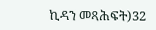ኪዳን መጻሕፍት)32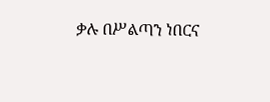ቃሉ በሥልጣን ነበርና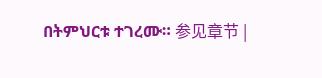በትምህርቱ ተገረሙ። 参见章节 |